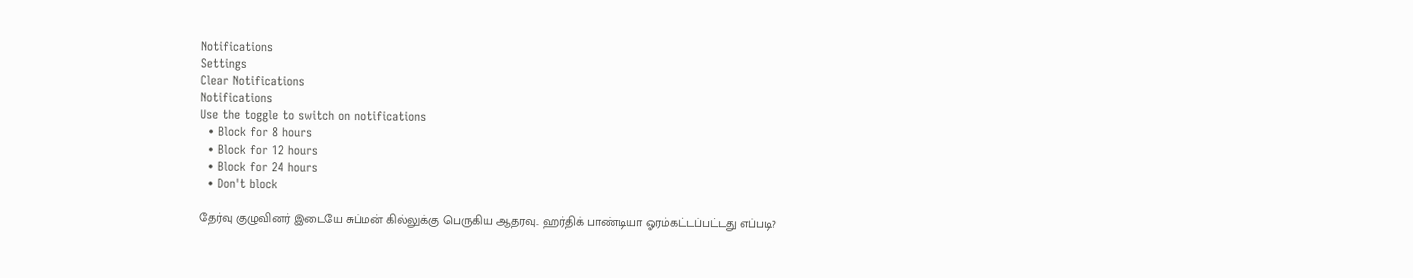Notifications
Settings
Clear Notifications
Notifications
Use the toggle to switch on notifications
  • Block for 8 hours
  • Block for 12 hours
  • Block for 24 hours
  • Don't block

தேர்வு குழுவினர் இடையே சுப்மன் கில்லுக்கு பெருகிய ஆதரவு.. ஹர்திக் பாண்டியா ஓரம்கட்டப்பட்டது எப்படி?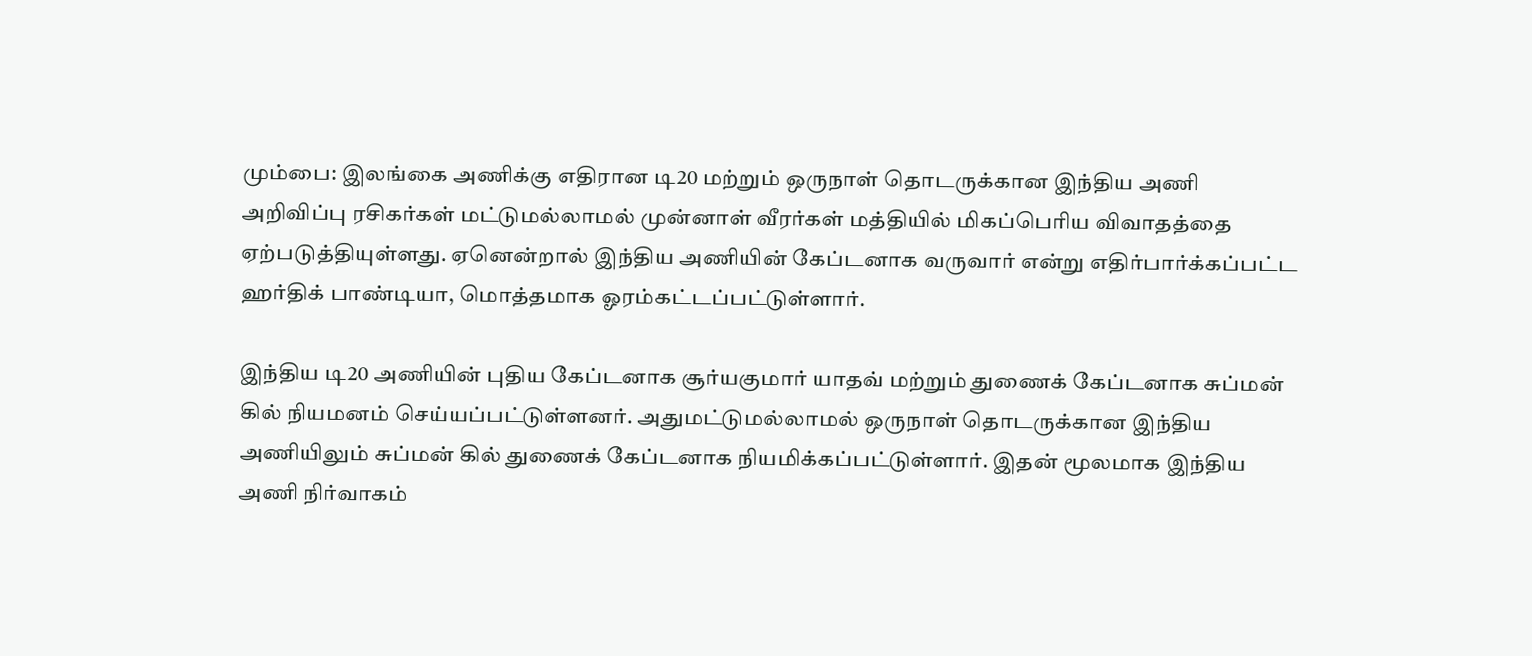மும்பை: இலங்கை அணிக்கு எதிரான டி20 மற்றும் ஒருநாள் தொடருக்கான இந்திய அணி அறிவிப்பு ரசிகர்கள் மட்டுமல்லாமல் முன்னாள் வீரர்கள் மத்தியில் மிகப்பெரிய விவாதத்தை ஏற்படுத்தியுள்ளது. ஏனென்றால் இந்திய அணியின் கேப்டனாக வருவார் என்று எதிர்பார்க்கப்பட்ட ஹர்திக் பாண்டியா, மொத்தமாக ஓரம்கட்டப்பட்டுள்ளார்.

இந்திய டி20 அணியின் புதிய கேப்டனாக சூர்யகுமார் யாதவ் மற்றும் துணைக் கேப்டனாக சுப்மன் கில் நியமனம் செய்யப்பட்டுள்ளனர். அதுமட்டுமல்லாமல் ஒருநாள் தொடருக்கான இந்திய அணியிலும் சுப்மன் கில் துணைக் கேப்டனாக நியமிக்கப்பட்டுள்ளார். இதன் மூலமாக இந்திய அணி நிர்வாகம்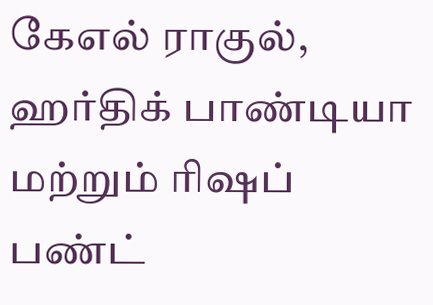கேஎல் ராகுல், ஹர்திக் பாண்டியா மற்றும் ரிஷப் பண்ட்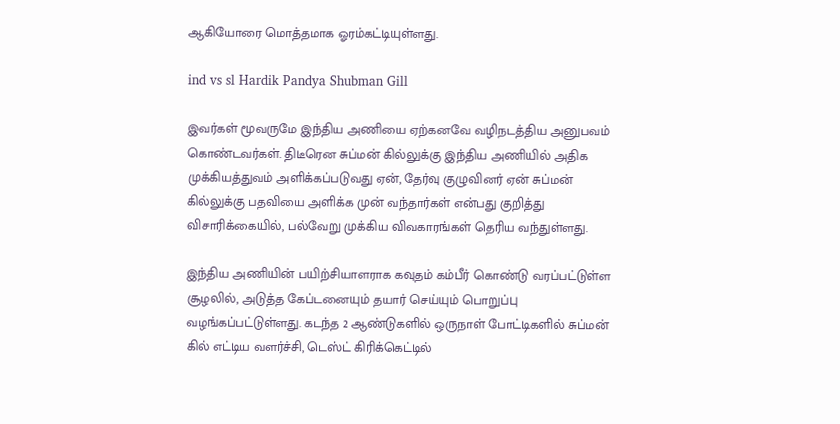ஆகியோரை மொத்தமாக ஓரம்கட்டியுள்ளது.

ind vs sl Hardik Pandya Shubman Gill

இவர்கள் மூவருமே இந்திய அணியை ஏற்கனவே வழிநடத்திய அனுபவம் கொண்டவர்கள். திடீரென சுப்மன் கில்லுக்கு இந்திய அணியில் அதிக முக்கியத்துவம் அளிக்கப்படுவது ஏன், தேர்வு குழுவினர் ஏன் சுப்மன் கில்லுக்கு பதவியை அளிக்க முன் வந்தார்கள் என்பது குறித்து விசாரிக்கையில், பல்வேறு முக்கிய விவகாரங்கள் தெரிய வந்துள்ளது.

இந்திய அணியின் பயிற்சியாளராக கவுதம் கம்பீர் கொண்டு வரப்பட்டுள்ள சூழலில், அடுத்த கேப்டனையும் தயார் செய்யும் பொறுப்பு வழங்கப்பட்டுள்ளது. கடந்த 2 ஆண்டுகளில் ஒருநாள் போட்டிகளில் சுப்மன் கில் எட்டிய வளர்ச்சி, டெஸ்ட் கிரிக்கெட்டில்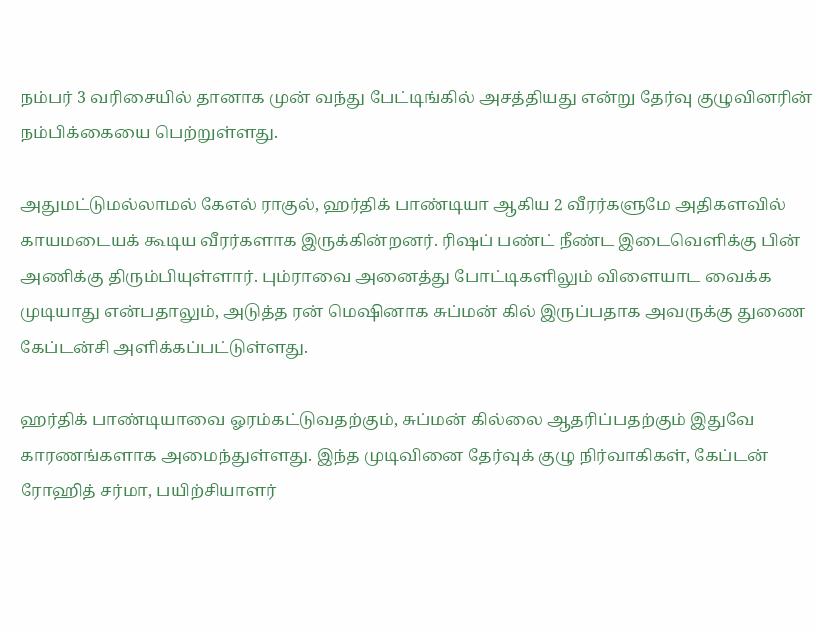நம்பர் 3 வரிசையில் தானாக முன் வந்து பேட்டிங்கில் அசத்தியது என்று தேர்வு குழுவினரின் நம்பிக்கையை பெற்றுள்ளது.

அதுமட்டுமல்லாமல் கேஎல் ராகுல், ஹர்திக் பாண்டியா ஆகிய 2 வீரர்களுமே அதிகளவில் காயமடையக் கூடிய வீரர்களாக இருக்கின்றனர். ரிஷப் பண்ட் நீண்ட இடைவெளிக்கு பின் அணிக்கு திரும்பியுள்ளார். பும்ராவை அனைத்து போட்டிகளிலும் விளையாட வைக்க முடியாது என்பதாலும், அடுத்த ரன் மெஷினாக சுப்மன் கில் இருப்பதாக அவருக்கு துணை கேப்டன்சி அளிக்கப்பட்டுள்ளது.

ஹர்திக் பாண்டியாவை ஓரம்கட்டுவதற்கும், சுப்மன் கில்லை ஆதரிப்பதற்கும் இதுவே காரணங்களாக அமைந்துள்ளது. இந்த முடிவினை தேர்வுக் குழு நிர்வாகிகள், கேப்டன் ரோஹித் சர்மா, பயிற்சியாளர்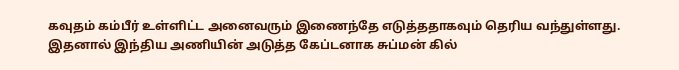கவுதம் கம்பீர் உள்ளிட்ட அனைவரும் இணைந்தே எடுத்ததாகவும் தெரிய வந்துள்ளது. இதனால் இந்திய அணியின் அடுத்த கேப்டனாக சுப்மன் கில்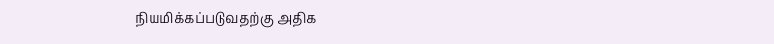நியமிக்கப்படுவதற்கு அதிக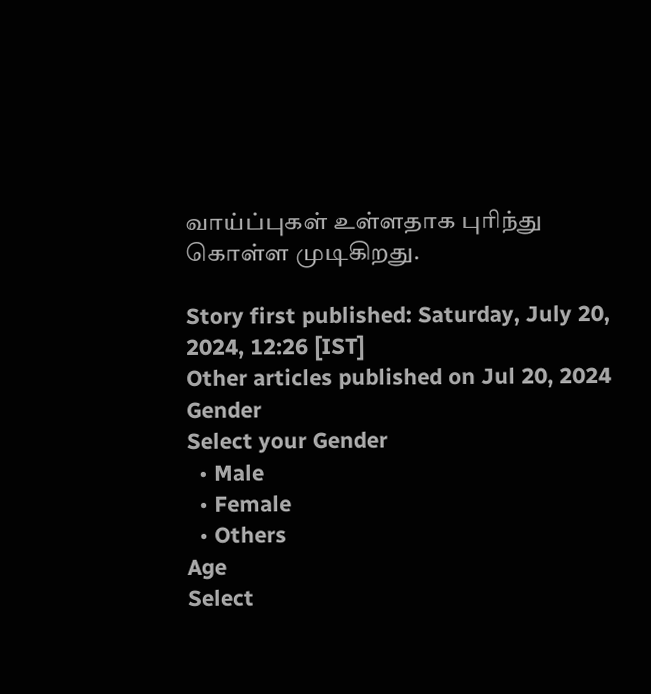வாய்ப்புகள் உள்ளதாக புரிந்து கொள்ள முடிகிறது.

Story first published: Saturday, July 20, 2024, 12:26 [IST]
Other articles published on Jul 20, 2024
Gender
Select your Gender
  • Male
  • Female
  • Others
Age
Select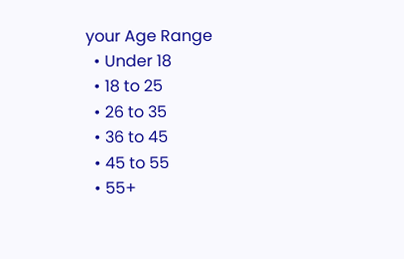your Age Range
  • Under 18
  • 18 to 25
  • 26 to 35
  • 36 to 45
  • 45 to 55
  • 55+